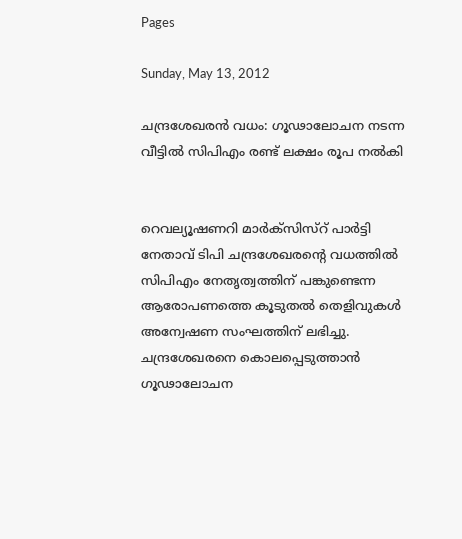Pages

Sunday, May 13, 2012

ചന്ദ്രശേഖരന്‍ വധം: ഗൂഢാലോചന നടന്ന വീട്ടില്‍ സിപിഎം രണ്ട് ലക്ഷം രൂപ നല്‍കി


റെവല്യൂഷണറി മാര്‍ക്സിസ്റ് പാര്‍ട്ടി നേതാവ് ടിപി ചന്ദ്രശേഖരന്റെ വധത്തില്‍ സിപിഎം നേതൃത്വത്തിന് പങ്കുണ്ടെന്ന ആരോപണത്തെ കൂടുതല്‍ തെളിവുകള്‍ അന്വേഷണ സംഘത്തിന് ലഭിച്ചു. ചന്ദ്രശേഖരനെ കൊലപ്പെടുത്താന്‍ ഗൂഢാലോചന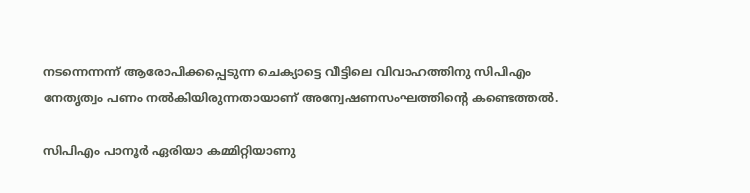നടന്നെന്നന്ന് ആരോപിക്കപ്പെടുന്ന ചെക്യാട്ടെ വീട്ടിലെ വിവാഹത്തിനു സിപിഎം നേതൃത്വം പണം നല്‍കിയിരുന്നതായാണ് അന്വേഷണസംഘത്തിന്റെ കണ്ടെത്തല്‍.

സിപിഎം പാനൂര്‍ ഏരിയാ കമ്മിറ്റിയാണു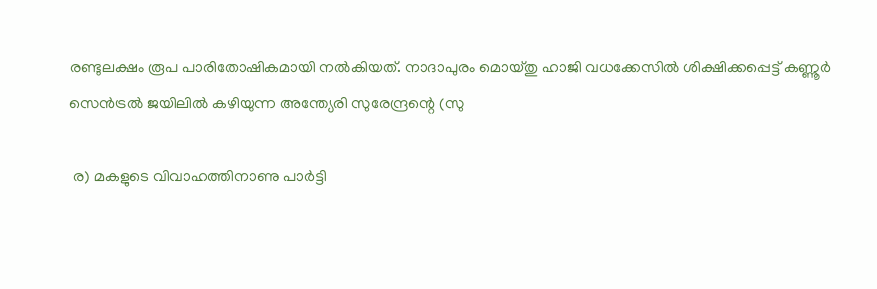രണ്ടുലക്ഷം രൂപ പാരിതോഷികമായി നല്‍കിയത്. നാദാപുരം മൊയ്തു ഹാജി വധക്കേസില്‍ ശിക്ഷിക്കപ്പെട്ട് കണ്ണൂര്‍ സെന്‍ട്രല്‍ ജയിലില്‍ കഴിയുന്ന അന്ത്യേരി സുരേന്ദ്രന്റെ (സു

 ര) മകളുടെ വിവാഹത്തിനാണു പാര്‍ട്ടി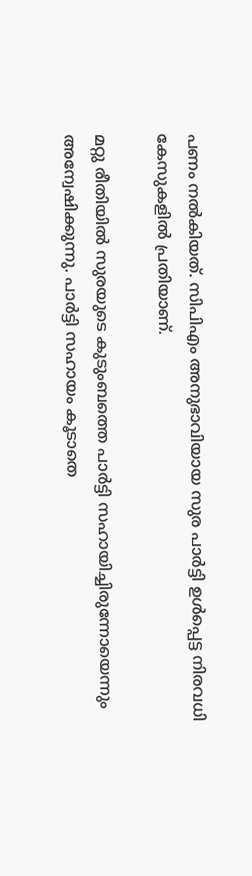പണം നല്‍കിയത്. സിപിഎം അനുഭാവിയായ സുര പാര്‍ട്ടി ഉള്‍പ്പെട്ട നിരവധി കേസുകളില്‍ പ്രതിയാണ്.

മറ്റു രീതിയില്‍ സുരയുടെ കുടുംബത്തെ പാര്‍ട്ടി സഹായിച്ചിരുന്നോയെന്നും അന്വേഷിക്കുന്നു. പാര്‍ട്ടി സഹായം കൂടാതെ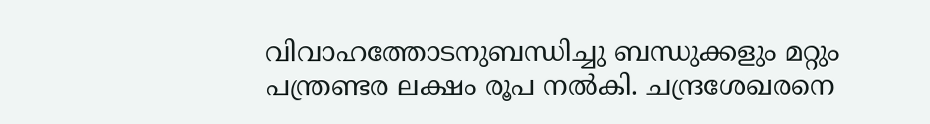വിവാഹത്തോടനുബന്ധിച്ചു ബന്ധുക്കളും മറ്റും പന്ത്രണ്ടര ലക്ഷം രൂപ നല്‍കി. ചന്ദ്രശേഖരനെ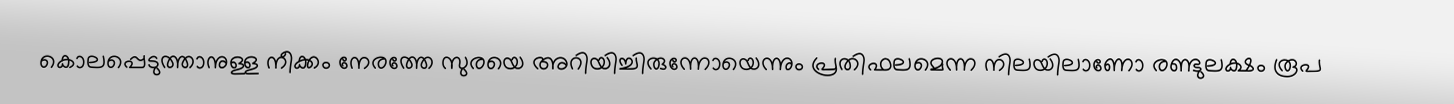കൊലപ്പെടുത്താനുള്ള നീക്കം നേരത്തേ സുരയെ അറിയിച്ചിരുന്നോയെന്നും പ്രതിഫലമെന്ന നിലയിലാണോ രണ്ടുലക്ഷം രൂപ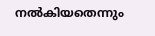നല്‍കിയതെന്നും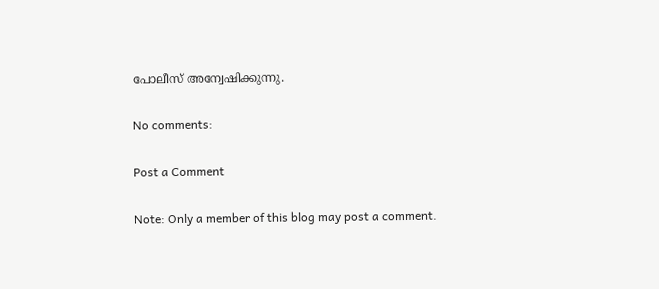പോലീസ് അന്വേഷിക്കുന്നു.

No comments:

Post a Comment

Note: Only a member of this blog may post a comment.